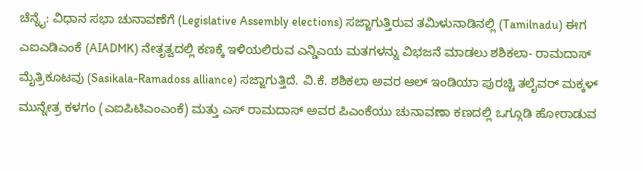ಚೆನ್ನೈ: ವಿಧಾನ ಸಭಾ ಚುನಾವಣೆಗೆ (Legislative Assembly elections) ಸಜ್ಜಾಗುತ್ತಿರುವ ತಮಿಳುನಾಡಿನಲ್ಲಿ (Tamilnadu) ಈಗ ಎಐಎಡಿಎಂಕೆ (AIADMK) ನೇತೃತ್ವದಲ್ಲಿ ಕಣಕ್ಕೆ ಇಳಿಯಲಿರುವ ಎನ್ಡಿಎಯ ಮತಗಳನ್ನು ವಿಭಜನೆ ಮಾಡಲು ಶಶಿಕಲಾ- ರಾಮದಾಸ್ ಮೈತ್ರಿಕೂಟವು (Sasikala-Ramadoss alliance) ಸಜ್ಜಾಗುತ್ತಿದೆ. ವಿ.ಕೆ. ಶಶಿಕಲಾ ಅವರ ಆಲ್ ಇಂಡಿಯಾ ಪುರಚ್ಚಿ ತಲೈವರ್ ಮಕ್ಕಳ್ ಮುನ್ನೇತ್ರ ಕಳಗಂ (ಎಐಪಿಟಿಎಂಎಂಕೆ) ಮತ್ತು ಎಸ್ ರಾಮದಾಸ್ ಅವರ ಪಿಎಂಕೆಯು ಚುನಾವಣಾ ಕಣದಲ್ಲಿ ಒಗ್ಗೂಡಿ ಹೋರಾಡುವ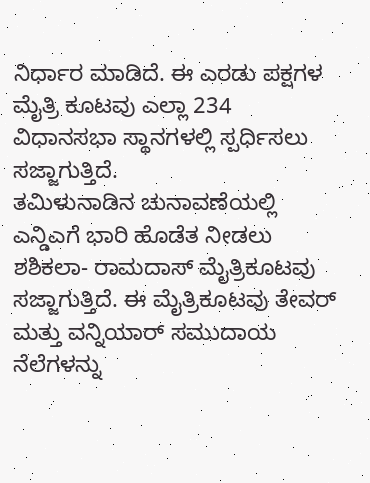ನಿರ್ಧಾರ ಮಾಡಿದೆ. ಈ ಎರಡು ಪಕ್ಷಗಳ ಮೈತ್ರಿ ಕೂಟವು ಎಲ್ಲಾ 234 ವಿಧಾನಸಭಾ ಸ್ಥಾನಗಳಲ್ಲಿ ಸ್ಪರ್ಧಿಸಲು ಸಜ್ಜಾಗುತ್ತಿದೆ.
ತಮಿಳುನಾಡಿನ ಚುನಾವಣೆಯಲ್ಲಿ ಎನ್ಡಿಎಗೆ ಭಾರಿ ಹೊಡೆತ ನೀಡಲು ಶಶಿಕಲಾ- ರಾಮದಾಸ್ ಮೈತ್ರಿಕೂಟವು ಸಜ್ಜಾಗುತ್ತಿದೆ. ಈ ಮೈತ್ರಿಕೂಟವು ತೇವರ್ ಮತ್ತು ವನ್ನಿಯಾರ್ ಸಮುದಾಯ ನೆಲೆಗಳನ್ನು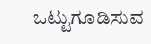ಒಟ್ಟುಗೂಡಿಸುವ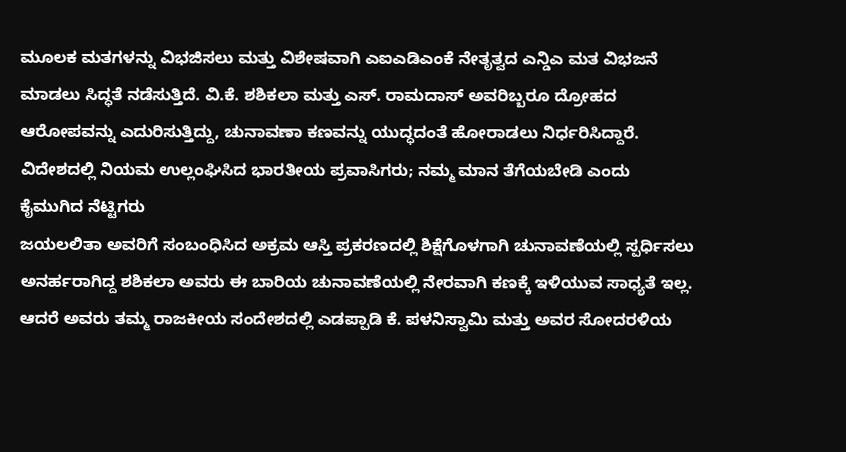ಮೂಲಕ ಮತಗಳನ್ನು ವಿಭಜಿಸಲು ಮತ್ತು ವಿಶೇಷವಾಗಿ ಎಐಎಡಿಎಂಕೆ ನೇತೃತ್ವದ ಎನ್ಡಿಎ ಮತ ವಿಭಜನೆ ಮಾಡಲು ಸಿದ್ಧತೆ ನಡೆಸುತ್ತಿದೆ. ವಿ.ಕೆ. ಶಶಿಕಲಾ ಮತ್ತು ಎಸ್. ರಾಮದಾಸ್ ಅವರಿಬ್ಬರೂ ದ್ರೋಹದ ಆರೋಪವನ್ನು ಎದುರಿಸುತ್ತಿದ್ದು, ಚುನಾವಣಾ ಕಣವನ್ನು ಯುದ್ಧದಂತೆ ಹೋರಾಡಲು ನಿರ್ಧರಿಸಿದ್ದಾರೆ.
ವಿದೇಶದಲ್ಲಿ ನಿಯಮ ಉಲ್ಲಂಘಿಸಿದ ಭಾರತೀಯ ಪ್ರವಾಸಿಗರು; ನಮ್ಮ ಮಾನ ತೆಗೆಯಬೇಡಿ ಎಂದು ಕೈಮುಗಿದ ನೆಟ್ಟಿಗರು
ಜಯಲಲಿತಾ ಅವರಿಗೆ ಸಂಬಂಧಿಸಿದ ಅಕ್ರಮ ಆಸ್ತಿ ಪ್ರಕರಣದಲ್ಲಿ ಶಿಕ್ಷೆಗೊಳಗಾಗಿ ಚುನಾವಣೆಯಲ್ಲಿ ಸ್ಪರ್ಧಿಸಲು ಅನರ್ಹರಾಗಿದ್ದ ಶಶಿಕಲಾ ಅವರು ಈ ಬಾರಿಯ ಚುನಾವಣೆಯಲ್ಲಿ ನೇರವಾಗಿ ಕಣಕ್ಕೆ ಇಳಿಯುವ ಸಾಧ್ಯತೆ ಇಲ್ಲ. ಆದರೆ ಅವರು ತಮ್ಮ ರಾಜಕೀಯ ಸಂದೇಶದಲ್ಲಿ ಎಡಪ್ಪಾಡಿ ಕೆ. ಪಳನಿಸ್ವಾಮಿ ಮತ್ತು ಅವರ ಸೋದರಳಿಯ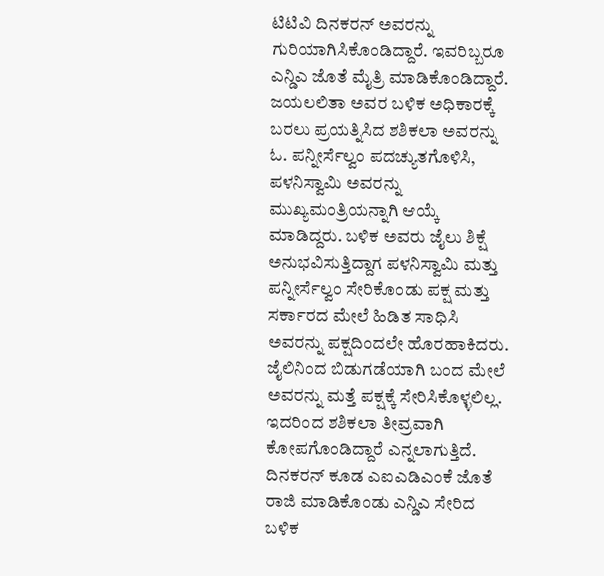ಟಿಟಿವಿ ದಿನಕರನ್ ಅವರನ್ನು ಗುರಿಯಾಗಿಸಿಕೊಂಡಿದ್ದಾರೆ. ಇವರಿಬ್ಬರೂ ಎನ್ಡಿಎ ಜೊತೆ ಮೈತ್ರಿ ಮಾಡಿಕೊಂಡಿದ್ದಾರೆ.
ಜಯಲಲಿತಾ ಅವರ ಬಳಿಕ ಅಧಿಕಾರಕ್ಕೆ ಬರಲು ಪ್ರಯತ್ನಿಸಿದ ಶಶಿಕಲಾ ಅವರನ್ನು ಓ. ಪನ್ನೀರ್ಸೆಲ್ವಂ ಪದಚ್ಯುತಗೊಳಿಸಿ, ಪಳನಿಸ್ವಾಮಿ ಅವರನ್ನು ಮುಖ್ಯಮಂತ್ರಿಯನ್ನಾಗಿ ಆಯ್ಕೆ ಮಾಡಿದ್ದರು. ಬಳಿಕ ಅವರು ಜೈಲು ಶಿಕ್ಷೆ ಅನುಭವಿಸುತ್ತಿದ್ದಾಗ ಪಳನಿಸ್ವಾಮಿ ಮತ್ತು ಪನ್ನೀರ್ಸೆಲ್ವಂ ಸೇರಿಕೊಂಡು ಪಕ್ಷ ಮತ್ತು ಸರ್ಕಾರದ ಮೇಲೆ ಹಿಡಿತ ಸಾಧಿಸಿ ಅವರನ್ನು ಪಕ್ಷದಿಂದಲೇ ಹೊರಹಾಕಿದರು. ಜೈಲಿನಿಂದ ಬಿಡುಗಡೆಯಾಗಿ ಬಂದ ಮೇಲೆ ಅವರನ್ನು ಮತ್ತೆ ಪಕ್ಷಕ್ಕೆ ಸೇರಿಸಿಕೊಳ್ಳಲಿಲ್ಲ. ಇದರಿಂದ ಶಶಿಕಲಾ ತೀವ್ರವಾಗಿ ಕೋಪಗೊಂಡಿದ್ದಾರೆ ಎನ್ನಲಾಗುತ್ತಿದೆ.
ದಿನಕರನ್ ಕೂಡ ಎಐಎಡಿಎಂಕೆ ಜೊತೆ ರಾಜಿ ಮಾಡಿಕೊಂಡು ಎನ್ಡಿಎ ಸೇರಿದ ಬಳಿಕ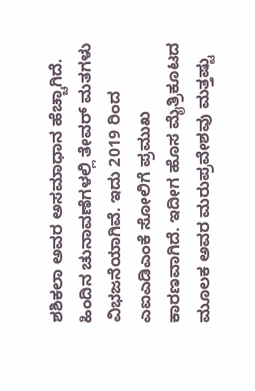ಶಶಿಕಲಾ ಅವರ ಅಸಮಾಧಾನ ಹೆಚ್ಚಾಗಿದೆ. ಹಿಂದಿನ ಚುನಾವಣೆಗಳಲ್ಲಿ ತೇವರ್ ಮತಗಳು ವಿಭಜನೆಯಾಗಿವೆ. ಇದು 2019 ರಿಂದ ಎಐಎಡಿಎಂಕೆ ಸೋಲಿಗೆ ಪ್ರಮುಖ ಕಾರಣವಾಗಿದೆ. ಇದೀಗ ಹೊಸ ಮೈತ್ರಿಕೂಟದ ಮೂಲಕ ಅವರ ಮರುಪ್ರವೇಶವು ಮತ್ತಷ್ಟು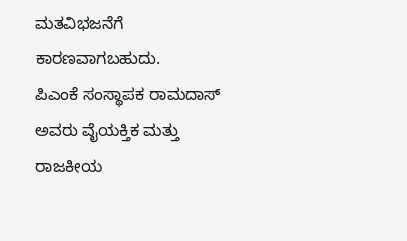ಮತವಿಭಜನೆಗೆ ಕಾರಣವಾಗಬಹುದು.
ಪಿಎಂಕೆ ಸಂಸ್ಥಾಪಕ ರಾಮದಾಸ್ ಅವರು ವೈಯಕ್ತಿಕ ಮತ್ತು ರಾಜಕೀಯ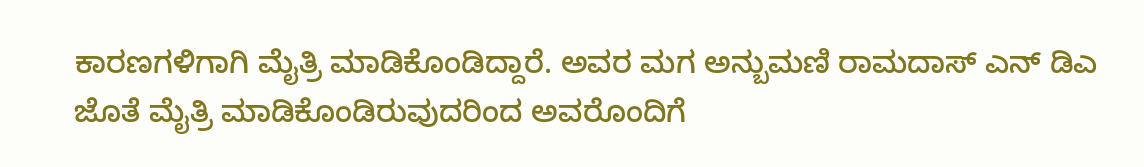ಕಾರಣಗಳಿಗಾಗಿ ಮೈತ್ರಿ ಮಾಡಿಕೊಂಡಿದ್ದಾರೆ. ಅವರ ಮಗ ಅನ್ಬುಮಣಿ ರಾಮದಾಸ್ ಎನ್ ಡಿಎ ಜೊತೆ ಮೈತ್ರಿ ಮಾಡಿಕೊಂಡಿರುವುದರಿಂದ ಅವರೊಂದಿಗೆ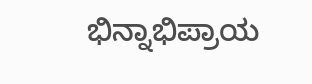ಭಿನ್ನಾಭಿಪ್ರಾಯ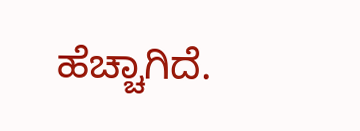ಹೆಚ್ಚಾಗಿದೆ.